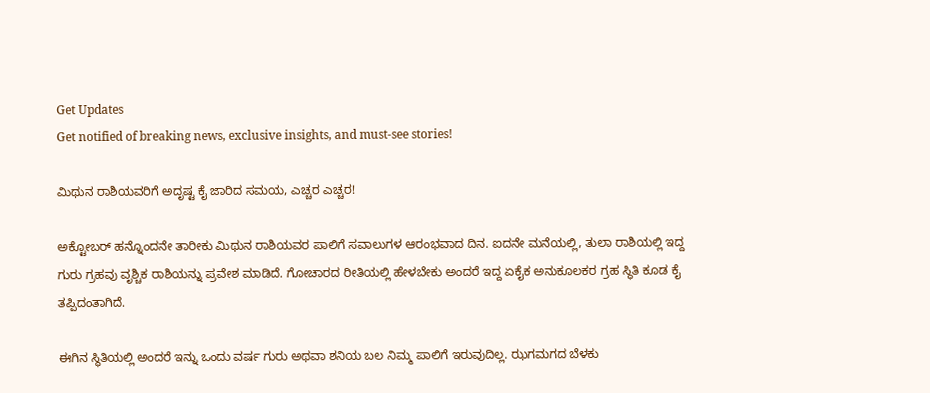Get Updates
Get notified of breaking news, exclusive insights, and must-see stories!

ಮಿಥುನ ರಾಶಿಯವರಿಗೆ ಅದೃಷ್ಟ ಕೈ ಜಾರಿದ ಸಮಯ, ಎಚ್ಚರ ಎಚ್ಚರ!

ಅಕ್ಟೋಬರ್ ಹನ್ನೊಂದನೇ ತಾರೀಕು ಮಿಥುನ ರಾಶಿಯವರ ಪಾಲಿಗೆ ಸವಾಲುಗಳ ಆರಂಭವಾದ ದಿನ. ಐದನೇ ಮನೆಯಲ್ಲಿ, ತುಲಾ ರಾಶಿಯಲ್ಲಿ ಇದ್ದ ಗುರು ಗ್ರಹವು ವೃಶ್ಚಿಕ ರಾಶಿಯನ್ನು ಪ್ರವೇಶ ಮಾಡಿದೆ. ಗೋಚಾರದ ರೀತಿಯಲ್ಲಿ ಹೇಳಬೇಕು ಅಂದರೆ ಇದ್ದ ಏಕೈಕ ಅನುಕೂಲಕರ ಗ್ರಹ ಸ್ಥಿತಿ ಕೂಡ ಕೈ ತಪ್ಪಿದಂತಾಗಿದೆ.

ಈಗಿನ ಸ್ಥಿತಿಯಲ್ಲಿ ಅಂದರೆ ಇನ್ನು ಒಂದು ವರ್ಷ ಗುರು ಅಥವಾ ಶನಿಯ ಬಲ ನಿಮ್ಮ ಪಾಲಿಗೆ ಇರುವುದಿಲ್ಲ. ಝಗಮಗದ ಬೆಳಕು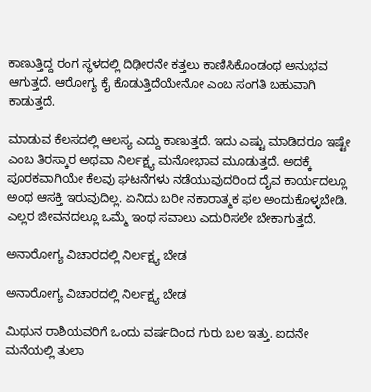ಕಾಣುತ್ತಿದ್ದ ರಂಗ ಸ್ಥಳದಲ್ಲಿ ದಿಢೀರನೇ ಕತ್ತಲು ಕಾಣಿಸಿಕೊಂಡಂಥ ಅನುಭವ ಆಗುತ್ತದೆ. ಆರೋಗ್ಯ ಕೈ ಕೊಡುತ್ತಿದೆಯೇನೋ ಎಂಬ ಸಂಗತಿ ಬಹುವಾಗಿ ಕಾಡುತ್ತದೆ.

ಮಾಡುವ ಕೆಲಸದಲ್ಲಿ ಆಲಸ್ಯ ಎದ್ದು ಕಾಣುತ್ತದೆ. ಇದು ಎಷ್ಟು ಮಾಡಿದರೂ ಇಷ್ಟೇ ಎಂಬ ತಿರಸ್ಕಾರ ಅಥವಾ ನಿರ್ಲಕ್ಷ್ಯ ಮನೋಭಾವ ಮೂಡುತ್ತದೆ. ಅದಕ್ಕೆ ಪೂರಕವಾಗಿಯೇ ಕೆಲವು ಘಟನೆಗಳು ನಡೆಯುವುದರಿಂದ ದೈವ ಕಾರ್ಯದಲ್ಲೂ ಅಂಥ ಆಸಕ್ತಿ ಇರುವುದಿಲ್ಲ. ಏನಿದು ಬರೀ ನಕಾರಾತ್ಮಕ ಫಲ ಅಂದುಕೊಳ್ಳಬೇಡಿ. ಎಲ್ಲರ ಜೀವನದಲ್ಲೂ ಒಮ್ಮೆ ಇಂಥ ಸವಾಲು ಎದುರಿಸಲೇ ಬೇಕಾಗುತ್ತದೆ.

ಅನಾರೋಗ್ಯ ವಿಚಾರದಲ್ಲಿ ನಿರ್ಲಕ್ಷ್ಯ ಬೇಡ

ಅನಾರೋಗ್ಯ ವಿಚಾರದಲ್ಲಿ ನಿರ್ಲಕ್ಷ್ಯ ಬೇಡ

ಮಿಥುನ ರಾಶಿಯವರಿಗೆ ಒಂದು ವರ್ಷದಿಂದ ಗುರು ಬಲ ಇತ್ತು. ಐದನೇ ಮನೆಯಲ್ಲಿ ತುಲಾ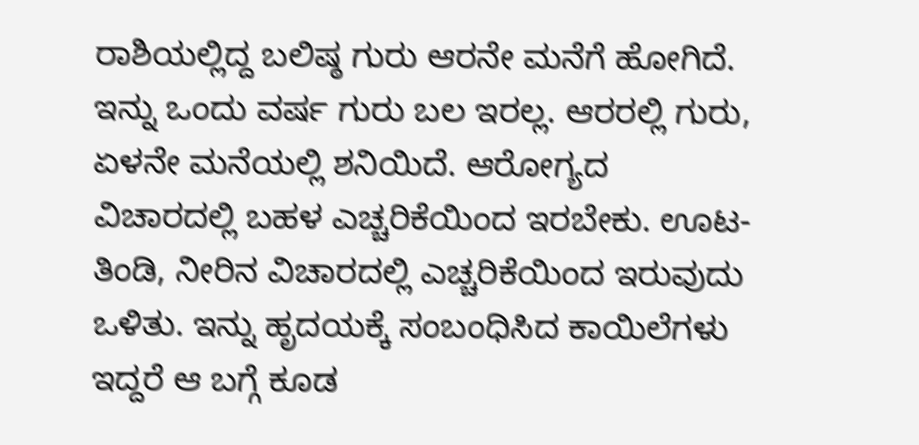ರಾಶಿಯಲ್ಲಿದ್ದ ಬಲಿಷ್ಠ ಗುರು ಆರನೇ ಮನೆಗೆ ಹೋಗಿದೆ. ಇನ್ನು ಒಂದು ವರ್ಷ ಗುರು ಬಲ ಇರಲ್ಲ. ಆರರಲ್ಲಿ ಗುರು, ಏಳನೇ ಮನೆಯಲ್ಲಿ ಶನಿಯಿದೆ. ಆರೋಗ್ಯದ ವಿಚಾರದಲ್ಲಿ ಬಹಳ ಎಚ್ಚರಿಕೆಯಿಂದ ಇರಬೇಕು. ಊಟ-ತಿಂಡಿ, ನೀರಿನ ವಿಚಾರದಲ್ಲಿ ಎಚ್ಚರಿಕೆಯಿಂದ ಇರುವುದು ಒಳಿತು. ಇನ್ನು ಹೃದಯಕ್ಕೆ ಸಂಬಂಧಿಸಿದ ಕಾಯಿಲೆಗಳು ಇದ್ದರೆ ಆ ಬಗ್ಗೆ ಕೂಡ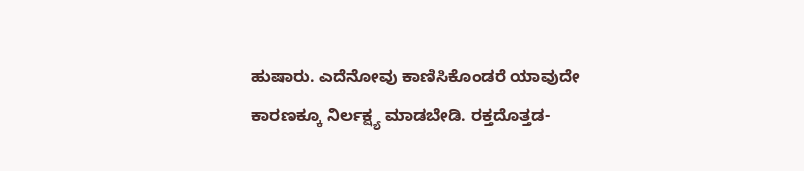ಹುಷಾರು. ಎದೆನೋವು ಕಾಣಿಸಿಕೊಂಡರೆ ಯಾವುದೇ ಕಾರಣಕ್ಕೂ ನಿರ್ಲಕ್ಷ್ಯ ಮಾಡಬೇಡಿ. ರಕ್ತದೊತ್ತಡ-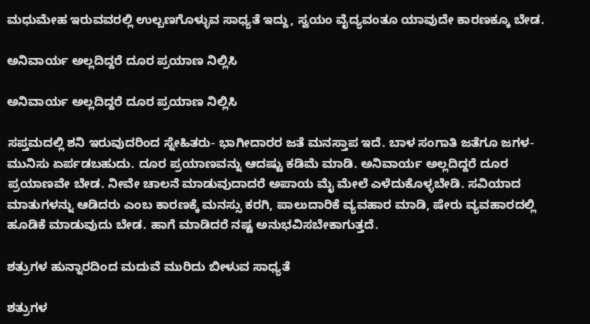ಮಧುಮೇಹ ಇರುವವರಲ್ಲಿ ಉಲ್ಬಣಗೊಳ್ಳುವ ಸಾಧ್ಯತೆ ಇದ್ದು, ಸ್ವಯಂ ವೈದ್ಯವಂತೂ ಯಾವುದೇ ಕಾರಣಕ್ಕೂ ಬೇಡ.

ಅನಿವಾರ್ಯ ಅಲ್ಲದಿದ್ದರೆ ದೂರ ಪ್ರಯಾಣ ನಿಲ್ಲಿಸಿ

ಅನಿವಾರ್ಯ ಅಲ್ಲದಿದ್ದರೆ ದೂರ ಪ್ರಯಾಣ ನಿಲ್ಲಿಸಿ

ಸಪ್ತಮದಲ್ಲಿ ಶನಿ ಇರುವುದರಿಂದ ಸ್ನೇಹಿತರು- ಭಾಗೀದಾರರ ಜತೆ ಮನಸ್ತಾಪ ಇದೆ. ಬಾಳ ಸಂಗಾತಿ ಜತೆಗೂ ಜಗಳ-ಮುನಿಸು ಏರ್ಪಡಬಹುದು. ದೂರ ಪ್ರಯಾಣವನ್ನು ಆದಷ್ಟು ಕಡಿಮೆ ಮಾಡಿ. ಅನಿವಾರ್ಯ ಅಲ್ಲದಿದ್ದರೆ ದೂರ ಪ್ರಯಾಣವೇ ಬೇಡ. ನೀವೇ ಚಾಲನೆ ಮಾಡುವುದಾದರೆ ಅಪಾಯ ಮೈ ಮೇಲೆ ಎಳೆದುಕೊಳ್ಳಬೇಡಿ. ಸವಿಯಾದ ಮಾತುಗಳನ್ನು ಆಡಿದರು ಎಂಬ ಕಾರಣಕ್ಕೆ ಮನಸ್ಸು ಕರಗಿ, ಪಾಲುದಾರಿಕೆ ವ್ಯವಹಾರ ಮಾಡಿ, ಷೇರು ವ್ಯವಹಾರದಲ್ಲಿ ಹೂಡಿಕೆ ಮಾಡುವುದು ಬೇಡ. ಹಾಗೆ ಮಾಡಿದರೆ ನಷ್ಟ ಅನುಭವಿಸಬೇಕಾಗುತ್ತದೆ.

ಶತ್ರುಗಳ ಹುನ್ನಾರದಿಂದ ಮದುವೆ ಮುರಿದು ಬೀಳುವ ಸಾಧ್ಯತೆ

ಶತ್ರುಗಳ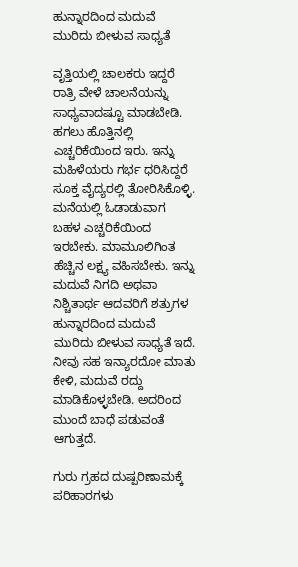ಹುನ್ನಾರದಿಂದ ಮದುವೆ ಮುರಿದು ಬೀಳುವ ಸಾಧ್ಯತೆ

ವೃತ್ತಿಯಲ್ಲಿ ಚಾಲಕರು ಇದ್ದರೆ ರಾತ್ರಿ ವೇಳೆ ಚಾಲನೆಯನ್ನು ಸಾಧ್ಯವಾದಷ್ಟೂ ಮಾಡಬೇಡಿ. ಹಗಲು ಹೊತ್ತಿನಲ್ಲಿ ಎಚ್ಚರಿಕೆಯಿಂದ ಇರು. ಇನ್ನು ಮಹಿಳೆಯರು ಗರ್ಭ ಧರಿಸಿದ್ದರೆ ಸೂಕ್ತ ವೈದ್ಯರಲ್ಲಿ ತೋರಿಸಿಕೊಳ್ಳಿ. ಮನೆಯಲ್ಲಿ ಓಡಾಡುವಾಗ ಬಹಳ ಎಚ್ಚರಿಕೆಯಿಂದ ಇರಬೇಕು. ಮಾಮೂಲಿಗಿಂತ ಹೆಚ್ಚಿನ ಲಕ್ಷ್ಯ ವಹಿಸಬೇಕು. ಇನ್ನು ಮದುವೆ ನಿಗದಿ ಅಥವಾ ನಿಶ್ಚಿತಾರ್ಥ ಆದವರಿಗೆ ಶತ್ರುಗಳ ಹುನ್ನಾರದಿಂದ ಮದುವೆ ಮುರಿದು ಬೀಳುವ ಸಾಧ್ಯತೆ ಇದೆ. ನೀವು ಸಹ ಇನ್ಯಾರದೋ ಮಾತು ಕೇಳಿ, ಮದುವೆ ರದ್ದು ಮಾಡಿಕೊಳ್ಳಬೇಡಿ. ಅದರಿಂದ ಮುಂದೆ ಬಾಧೆ ಪಡುವಂತೆ ಆಗುತ್ತದೆ.

ಗುರು ಗ್ರಹದ ದುಷ್ಪರಿಣಾಮಕ್ಕೆ ಪರಿಹಾರಗಳು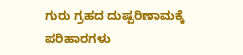ಗುರು ಗ್ರಹದ ದುಷ್ಪರಿಣಾಮಕ್ಕೆ ಪರಿಹಾರಗಳು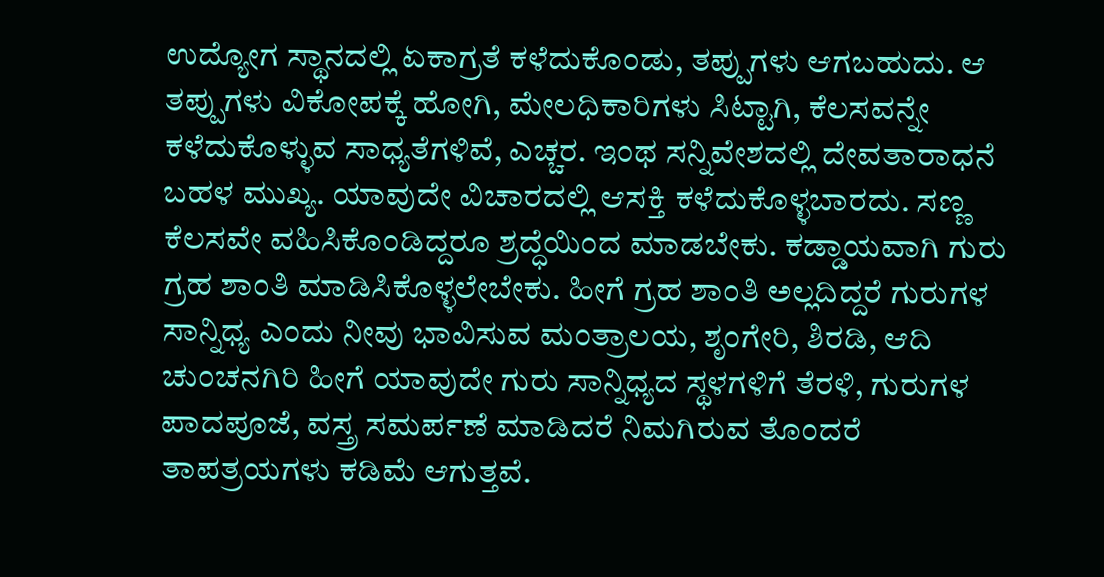ಉದ್ಯೋಗ ಸ್ಥಾನದಲ್ಲಿ ಏಕಾಗ್ರತೆ ಕಳೆದುಕೊಂಡು, ತಪ್ಪುಗಳು ಆಗಬಹುದು. ಆ ತಪ್ಪುಗಳು ವಿಕೋಪಕ್ಕೆ ಹೋಗಿ, ಮೇಲಧಿಕಾರಿಗಳು ಸಿಟ್ಟಾಗಿ, ಕೆಲಸವನ್ನೇ ಕಳೆದುಕೊಳ್ಳುವ ಸಾಧ್ಯತೆಗಳಿವೆ, ಎಚ್ಚರ. ಇಂಥ ಸನ್ನಿವೇಶದಲ್ಲಿ ದೇವತಾರಾಧನೆ ಬಹಳ ಮುಖ್ಯ. ಯಾವುದೇ ವಿಚಾರದಲ್ಲಿ ಆಸಕ್ತಿ ಕಳೆದುಕೊಳ್ಳಬಾರದು. ಸಣ್ಣ ಕೆಲಸವೇ ವಹಿಸಿಕೊಂಡಿದ್ದರೂ ಶ್ರದ್ಧೆಯಿಂದ ಮಾಡಬೇಕು. ಕಡ್ಡಾಯವಾಗಿ ಗುರು ಗ್ರಹ ಶಾಂತಿ ಮಾಡಿಸಿಕೊಳ್ಳಲೇಬೇಕು. ಹೀಗೆ ಗ್ರಹ ಶಾಂತಿ ಅಲ್ಲದಿದ್ದರೆ ಗುರುಗಳ ಸಾನ್ನಿಧ್ಯ ಎಂದು ನೀವು ಭಾವಿಸುವ ಮಂತ್ರಾಲಯ, ಶೃಂಗೇರಿ, ಶಿರಡಿ, ಆದಿ ಚುಂಚನಗಿರಿ ಹೀಗೆ ಯಾವುದೇ ಗುರು ಸಾನ್ನಿಧ್ಯದ ಸ್ಥಳಗಳಿಗೆ ತೆರಳಿ, ಗುರುಗಳ ಪಾದಪೂಜೆ, ವಸ್ತ್ರ ಸಮರ್ಪಣೆ ಮಾಡಿದರೆ ನಿಮಗಿರುವ ತೊಂದರೆ ತಾಪತ್ರಯಗಳು ಕಡಿಮೆ ಆಗುತ್ತವೆ.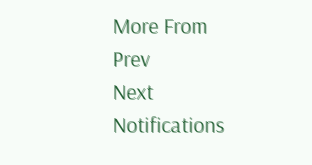More From
Prev
Next
Notifications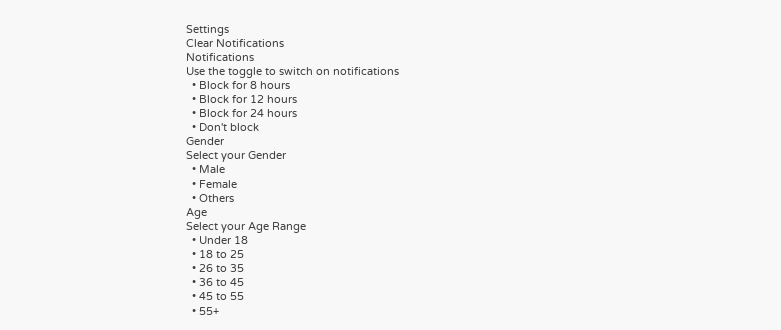Settings
Clear Notifications
Notifications
Use the toggle to switch on notifications
  • Block for 8 hours
  • Block for 12 hours
  • Block for 24 hours
  • Don't block
Gender
Select your Gender
  • Male
  • Female
  • Others
Age
Select your Age Range
  • Under 18
  • 18 to 25
  • 26 to 35
  • 36 to 45
  • 45 to 55
  • 55+